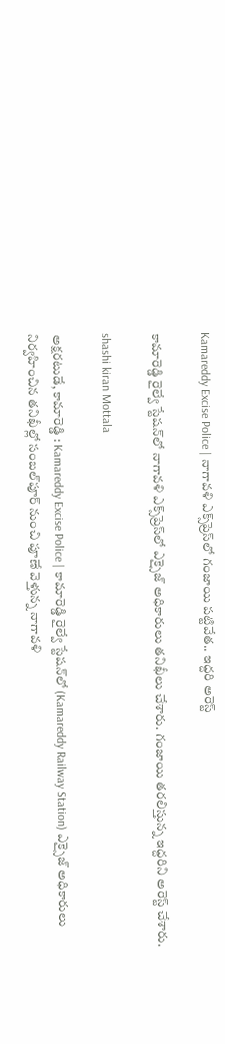Kamareddy Excise Police | నాగావళి ఎక్స్‌ప్రెస్‌లో గంజాయి పట్టివేత.. ఇద్దరి అరెస్ట్

కామారెడ్డి రైల్వే స్టేషన్‌లో నాగావళి ఎక్స్‌ప్రెస్‌లో ఎక్సైజ్ అధికారులు తనిఖీలు చేశారు. గంజాయి తరలిస్తున్న ఇద్దరిని అరెస్ట్ చేశారు.

shashi kiran Mottala

అక్షరటుడే, కామారెడ్డి : Kamareddy Excise Police | కామారెడ్డి రైల్వే స్టేషన్‌లో (Kamareddy Railway Station) ఎక్సైజ్ అధికారులు నిర్వహించిన తనిఖీల్లో సంబల్‌పూర్ నుంచి పూణే వెళ్తున్న నాగావళి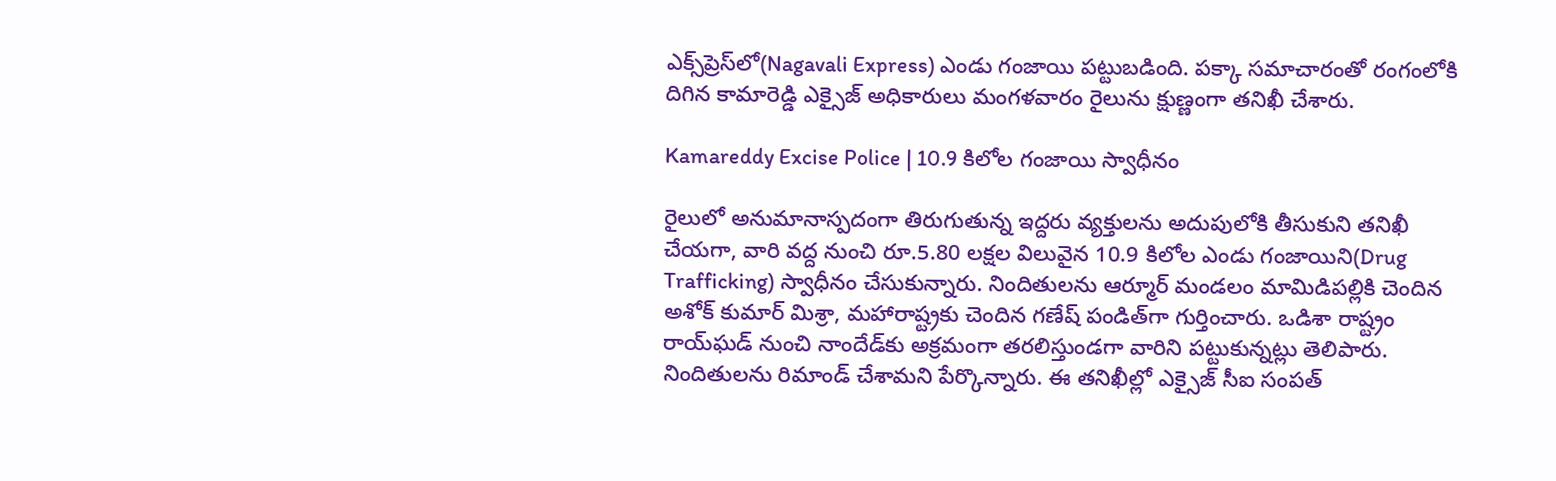ఎక్స్‌ప్రెస్‌లో(Nagavali Express) ఎండు గంజాయి పట్టుబడింది. పక్కా సమాచారంతో రంగంలోకి దిగిన కామారెడ్డి ఎక్సైజ్ అధికారులు మంగళవారం రైలును క్షుణ్ణంగా తనిఖీ చేశారు.

Kamareddy Excise Police | 10.9 కిలోల గంజాయి స్వాధీనం

రైలులో అనుమానాస్పదంగా తిరుగుతున్న ఇద్దరు వ్యక్తులను అదుపులోకి తీసుకుని తనిఖీ చేయగా, వారి వద్ద నుంచి రూ.5.80 లక్షల విలువైన 10.9 కిలోల ఎండు గంజాయిని(Drug Trafficking) స్వాధీనం చేసుకున్నారు. నిందితులను ఆర్మూర్ మండలం మామిడిపల్లికి చెందిన అశోక్ కుమార్ మిశ్రా, మహారాష్ట్రకు చెందిన గణేష్ పండిత్‌గా గుర్తించారు. ఒడిశా రాష్ట్రం రాయ్‌ఘడ్ నుంచి నాందేడ్‌కు అక్రమంగా తరలిస్తుండగా వారిని పట్టుకున్నట్లు తెలిపారు. నిందితులను రిమాండ్ చేశామని పేర్కొన్నారు. ఈ తనిఖీల్లో ఎక్సైజ్ సీఐ సంపత్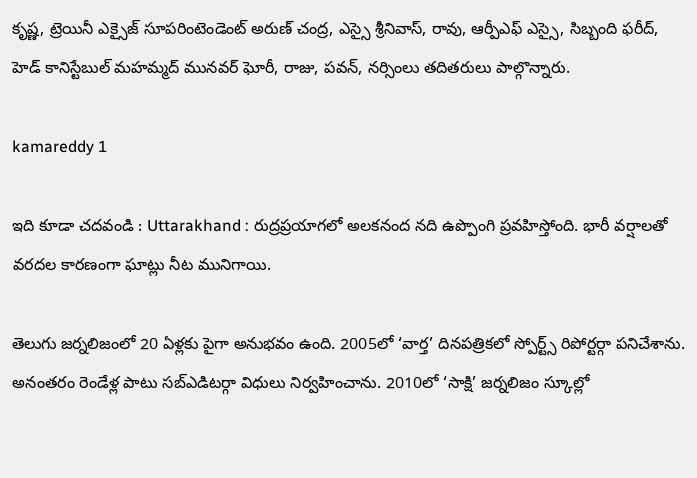కృష్ణ, ట్రెయినీ ఎక్సైజ్ సూపరింటెండెంట్ అరుణ్ చంద్ర, ఎస్సై శ్రీనివాస్, రావు, ఆర్పీఎఫ్ ఎస్సై, సిబ్బంది ఫరీద్, హెడ్ కానిస్టేబుల్ మహమ్మద్ మునవర్ ఘోరీ, రాజు, పవన్, నర్సింలు తదితరులు పాల్గొన్నారు.

kamareddy 1

ఇది కూడా చదవండి : Uttarakhand : రుద్రప్రయాగలో అలకనంద నది ఉప్పొంగి ప్రవహిస్తోంది. భారీ వర్షాలతో వరదల కారణంగా ఘాట్లు నీట మునిగాయి.

తెలుగు జర్నలిజంలో 20 ఏళ్లకు పైగా అనుభవం ఉంది. 2005లో ‘వార్త’ దినపత్రికలో స్పోర్ట్స్ రిపోర్టర్గా పనిచేశాను. అనంతరం రెండేళ్ల పాటు సబ్ఎడిటర్గా విధులు నిర్వహించాను. 2010లో ‘సాక్షి’ జర్నలిజం స్కూల్లో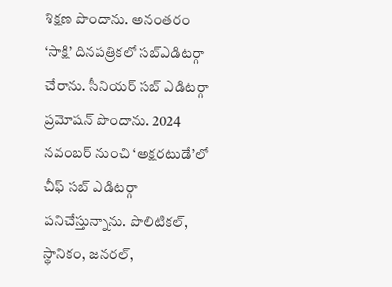శిక్షణ పొందాను. అనంతరం ‘సాక్షి’ దినపత్రికలో సబ్ఎడిటర్గా చేరాను. సీనియర్ సబ్ ఎడిటర్గా ప్రమోషన్ పొందాను. 2024 నవంబర్ నుంచి ‘అక్షరటుడే’లో చీఫ్ సబ్ ఎడిటర్గా పనిచేస్తున్నాను. పొలిటికల్, స్థానికం, జనరల్,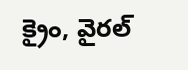క్రైం, వైరల్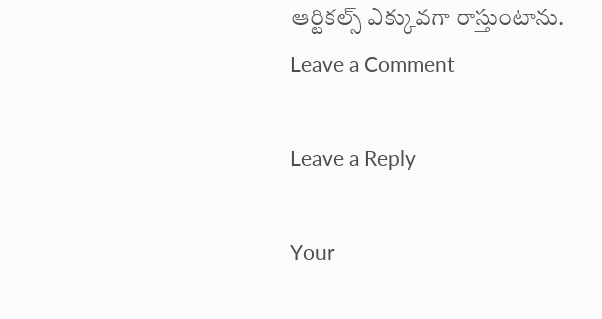ఆర్టికల్స్ ఎక్కువగా రాస్తుంటాను.
Leave a Comment

Leave a Reply

Your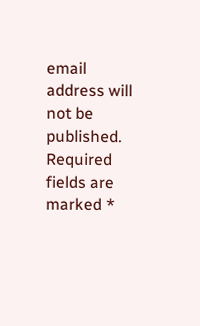email address will not be published. Required fields are marked *